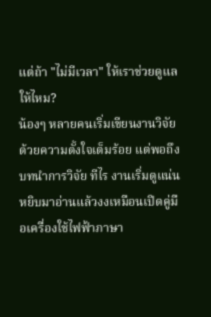แต่ถ้า "ไม่มีเวลา" ให้เราช่วยดูแลให้ไหม?
น้องๆ หลายคนเริ่มเขียนงานวิจัยด้วยความตั้งใจเต็มร้อย แต่พอถึง บทนำการวิจัย ทีไร งานเริ่มดูแน่น หยิบมาอ่านแล้วงงเหมือนเปิดคู่มือเครื่องใช้ไฟฟ้าภาษา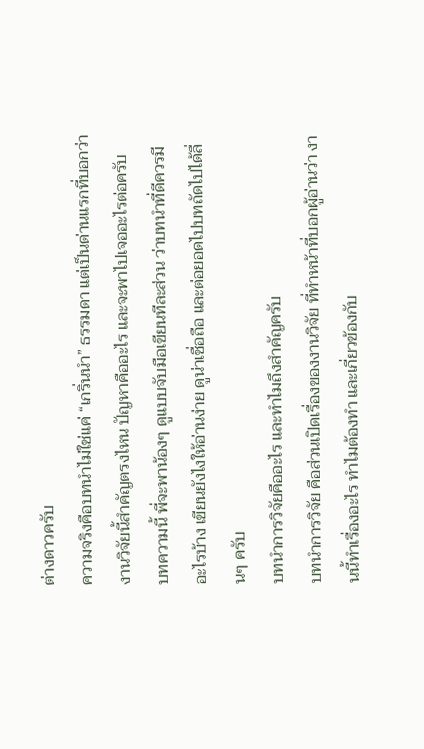ต่างดาวครับ
ความจริงคือบทนำไม่ใช่แค่ “เกริ่นนำ” ธรรมดา แต่เป็นด่านแรกที่บอกว่า งานวิจัยนี้สำคัญตรงไหน ปัญหาคืออะไร และจะพาไปเจออะไรต่อครับ
บทความนี้ พี่จะพาน้องๆ ดูแบบจับมือเขียนทีละส่วน ว่าบทนำที่ดีควรมีอะไรบ้าง เขียนยังไงให้อ่านง่าย ดูน่าเชื่อถือ และต่อยอดไปบทถัดไปได้ลื่นๆ ครับ
บทนำการวิจัยคืออะไร และทำไมถึงสำคัญครับ
บทนำการวิจัย คือส่วนเปิดเรื่องของงานวิจัย ที่ทำหน้าที่บอกผู้อ่านว่า งานนี้ทำเรื่องอะไร ทำไมต้องทำ และเกี่ยวข้องกับ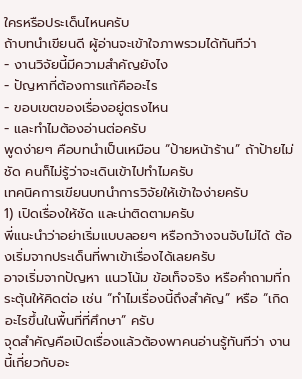ใครหรือประเด็นไหนครับ
ถ้าบทนำเขียนดี ผู้อ่านจะเข้าใจภาพรวมได้ทันทีว่า
- งานวิจัยนี้มีความสำคัญยังไง
- ปัญหาที่ต้องการแก้คืออะไร
- ขอบเขตของเรื่องอยู่ตรงไหน
- และทำไมต้องอ่านต่อครับ
พูดง่ายๆ คือบทนำเป็นเหมือน “ป้ายหน้าร้าน” ถ้าป้ายไม่ชัด คนก็ไม่รู้ว่าจะเดินเข้าไปทำไมครับ
เทคนิคการเขียนบทนำการวิจัยให้เข้าใจง่ายครับ
1) เปิดเรื่องให้ชัด และน่าติดตามครับ
พี่แนะนำว่าอย่าเริ่มแบบลอยๆ หรือกว้างจนจับไม่ได้ ต้องเริ่มจากประเด็นที่พาเข้าเรื่องได้เลยครับ
อาจเริ่มจากปัญหา แนวโน้ม ข้อเท็จจริง หรือคำถามที่กระตุ้นให้คิดต่อ เช่น “ทำไมเรื่องนี้ถึงสำคัญ” หรือ “เกิดอะไรขึ้นในพื้นที่ที่ศึกษา” ครับ
จุดสำคัญคือเปิดเรื่องแล้วต้องพาคนอ่านรู้ทันทีว่า งานนี้เกี่ยวกับอะ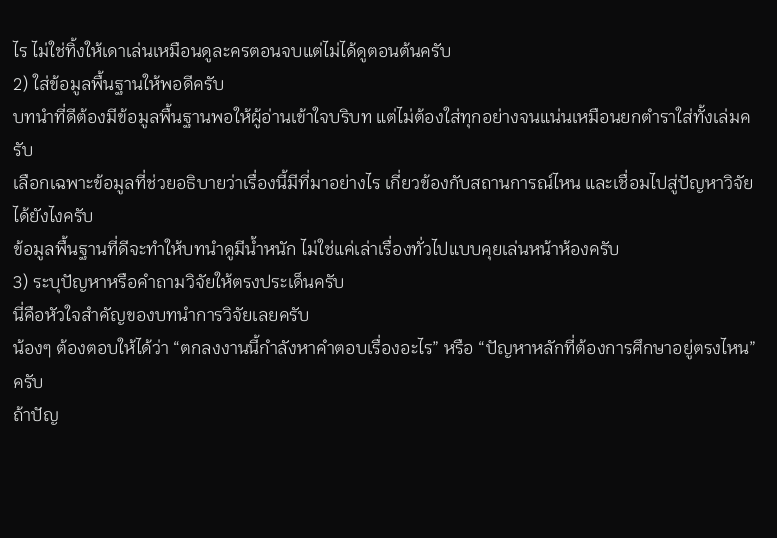ไร ไม่ใช่ทิ้งให้เดาเล่นเหมือนดูละครตอนจบแต่ไม่ได้ดูตอนต้นครับ
2) ใส่ข้อมูลพื้นฐานให้พอดีครับ
บทนำที่ดีต้องมีข้อมูลพื้นฐานพอให้ผู้อ่านเข้าใจบริบท แต่ไม่ต้องใส่ทุกอย่างจนแน่นเหมือนยกตำราใส่ทั้งเล่มครับ
เลือกเฉพาะข้อมูลที่ช่วยอธิบายว่าเรื่องนี้มีที่มาอย่างไร เกี่ยวข้องกับสถานการณ์ไหน และเชื่อมไปสู่ปัญหาวิจัยได้ยังไงครับ
ข้อมูลพื้นฐานที่ดีจะทำให้บทนำดูมีน้ำหนัก ไม่ใช่แค่เล่าเรื่องทั่วไปแบบคุยเล่นหน้าห้องครับ
3) ระบุปัญหาหรือคำถามวิจัยให้ตรงประเด็นครับ
นี่คือหัวใจสำคัญของบทนำการวิจัยเลยครับ
น้องๆ ต้องตอบให้ได้ว่า “ตกลงงานนี้กำลังหาคำตอบเรื่องอะไร” หรือ “ปัญหาหลักที่ต้องการศึกษาอยู่ตรงไหน” ครับ
ถ้าปัญ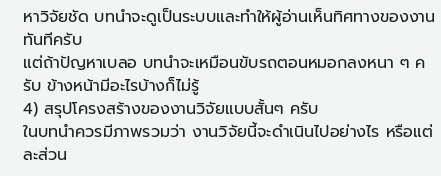หาวิจัยชัด บทนำจะดูเป็นระบบและทำให้ผู้อ่านเห็นทิศทางของงานทันทีครับ
แต่ถ้าปัญหาเบลอ บทนำจะเหมือนขับรถตอนหมอกลงหนา ๆ ครับ ข้างหน้ามีอะไรบ้างก็ไม่รู้
4) สรุปโครงสร้างของงานวิจัยแบบสั้นๆ ครับ
ในบทนำควรมีภาพรวมว่า งานวิจัยนี้จะดำเนินไปอย่างไร หรือแต่ละส่วน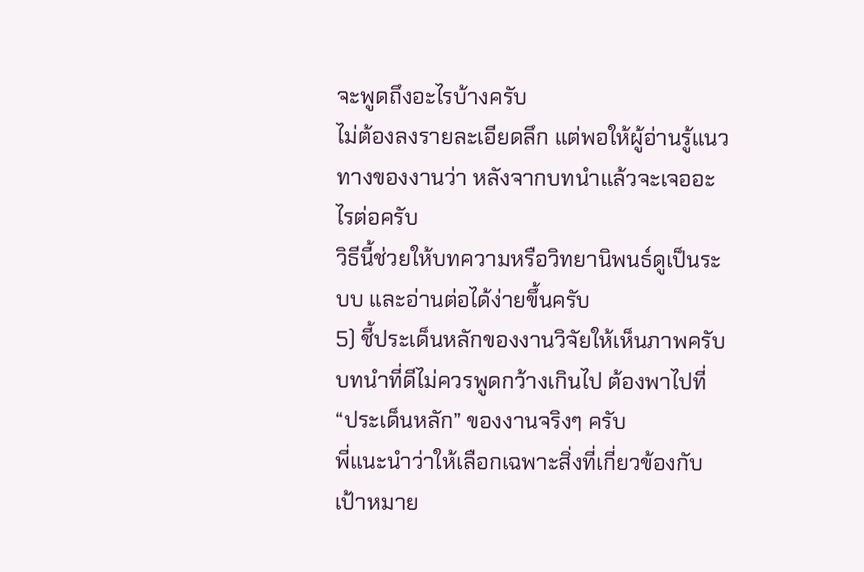จะพูดถึงอะไรบ้างครับ
ไม่ต้องลงรายละเอียดลึก แต่พอให้ผู้อ่านรู้แนวทางของงานว่า หลังจากบทนำแล้วจะเจออะไรต่อครับ
วิธีนี้ช่วยให้บทความหรือวิทยานิพนธ์ดูเป็นระบบ และอ่านต่อได้ง่ายขึ้นครับ
5) ชี้ประเด็นหลักของงานวิจัยให้เห็นภาพครับ
บทนำที่ดีไม่ควรพูดกว้างเกินไป ต้องพาไปที่ “ประเด็นหลัก” ของงานจริงๆ ครับ
พี่แนะนำว่าให้เลือกเฉพาะสิ่งที่เกี่ยวข้องกับเป้าหมาย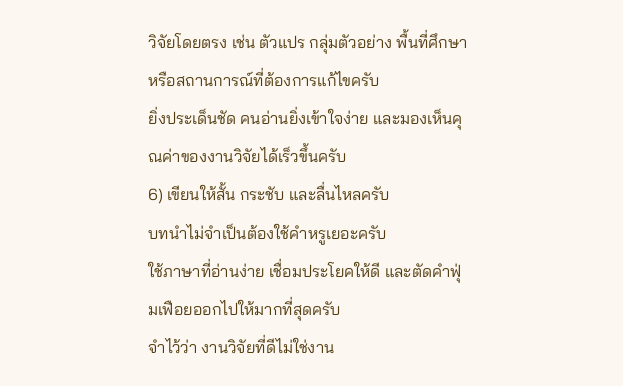วิจัยโดยตรง เช่น ตัวแปร กลุ่มตัวอย่าง พื้นที่ศึกษา หรือสถานการณ์ที่ต้องการแก้ไขครับ
ยิ่งประเด็นชัด คนอ่านยิ่งเข้าใจง่าย และมองเห็นคุณค่าของงานวิจัยได้เร็วขึ้นครับ
6) เขียนให้สั้น กระชับ และลื่นไหลครับ
บทนำไม่จำเป็นต้องใช้คำหรูเยอะครับ
ใช้ภาษาที่อ่านง่าย เชื่อมประโยคให้ดี และตัดคำฟุ่มเฟือยออกไปให้มากที่สุดครับ
จำไว้ว่า งานวิจัยที่ดีไม่ใช่งาน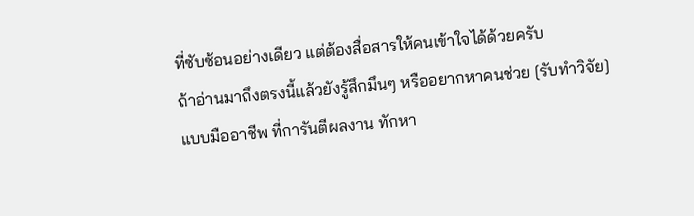ที่ซับซ้อนอย่างเดียว แต่ต้องสื่อสารให้คนเข้าใจได้ด้วยครับ
ถ้าอ่านมาถึงตรงนี้แล้วยังรู้สึกมึนๆ หรืออยากหาคนช่วย [รับทำวิจัย] แบบมืออาชีพ ที่การันตีผลงาน ทักหา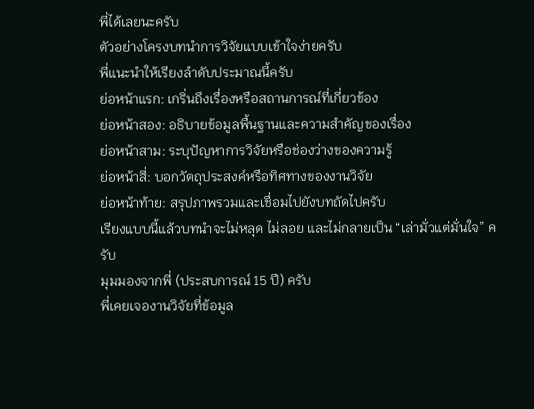พี่ได้เลยนะครับ
ตัวอย่างโครงบทนำการวิจัยแบบเข้าใจง่ายครับ
พี่แนะนำให้เรียงลำดับประมาณนี้ครับ
ย่อหน้าแรก: เกริ่นถึงเรื่องหรือสถานการณ์ที่เกี่ยวข้อง
ย่อหน้าสอง: อธิบายข้อมูลพื้นฐานและความสำคัญของเรื่อง
ย่อหน้าสาม: ระบุปัญหาการวิจัยหรือช่องว่างของความรู้
ย่อหน้าสี่: บอกวัตถุประสงค์หรือทิศทางของงานวิจัย
ย่อหน้าท้าย: สรุปภาพรวมและเชื่อมไปยังบทถัดไปครับ
เรียงแบบนี้แล้วบทนำจะไม่หลุด ไม่ลอย และไม่กลายเป็น “เล่ามั่วแต่มั่นใจ” ครับ
มุมมองจากพี่ (ประสบการณ์ 15 ปี) ครับ
พี่เคยเจองานวิจัยที่ข้อมูล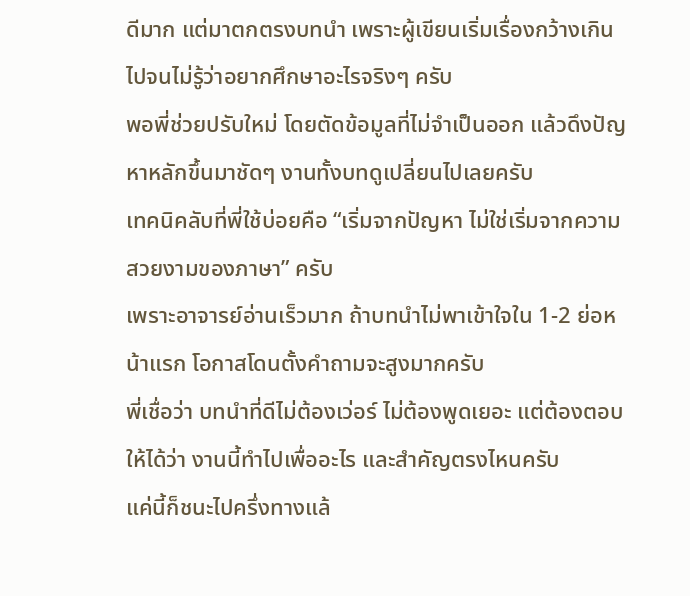ดีมาก แต่มาตกตรงบทนำ เพราะผู้เขียนเริ่มเรื่องกว้างเกินไปจนไม่รู้ว่าอยากศึกษาอะไรจริงๆ ครับ
พอพี่ช่วยปรับใหม่ โดยตัดข้อมูลที่ไม่จำเป็นออก แล้วดึงปัญหาหลักขึ้นมาชัดๆ งานทั้งบทดูเปลี่ยนไปเลยครับ
เทคนิคลับที่พี่ใช้บ่อยคือ “เริ่มจากปัญหา ไม่ใช่เริ่มจากความสวยงามของภาษา” ครับ
เพราะอาจารย์อ่านเร็วมาก ถ้าบทนำไม่พาเข้าใจใน 1-2 ย่อหน้าแรก โอกาสโดนตั้งคำถามจะสูงมากครับ
พี่เชื่อว่า บทนำที่ดีไม่ต้องเว่อร์ ไม่ต้องพูดเยอะ แต่ต้องตอบให้ได้ว่า งานนี้ทำไปเพื่ออะไร และสำคัญตรงไหนครับ
แค่นี้ก็ชนะไปครึ่งทางแล้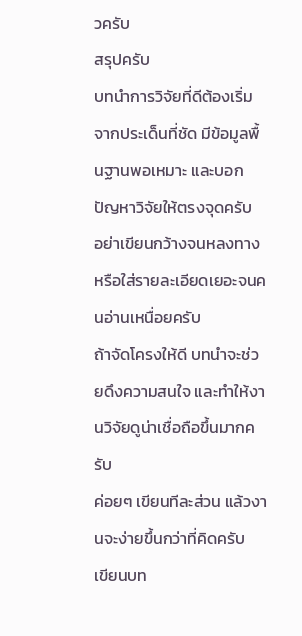วครับ
สรุปครับ
บทนำการวิจัยที่ดีต้องเริ่มจากประเด็นที่ชัด มีข้อมูลพื้นฐานพอเหมาะ และบอกปัญหาวิจัยให้ตรงจุดครับ
อย่าเขียนกว้างจนหลงทาง หรือใส่รายละเอียดเยอะจนคนอ่านเหนื่อยครับ
ถ้าจัดโครงให้ดี บทนำจะช่วยดึงความสนใจ และทำให้งานวิจัยดูน่าเชื่อถือขึ้นมากครับ
ค่อยๆ เขียนทีละส่วน แล้วงานจะง่ายขึ้นกว่าที่คิดครับ
เขียนบท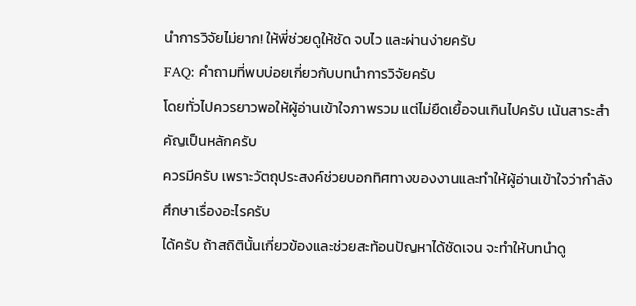นำการวิจัยไม่ยาก! ให้พี่ช่วยดูให้ชัด จบไว และผ่านง่ายครับ
FAQ: คำถามที่พบบ่อยเกี่ยวกับบทนำการวิจัยครับ
โดยทั่วไปควรยาวพอให้ผู้อ่านเข้าใจภาพรวม แต่ไม่ยืดเยื้อจนเกินไปครับ เน้นสาระสำคัญเป็นหลักครับ
ควรมีครับ เพราะวัตถุประสงค์ช่วยบอกทิศทางของงานและทำให้ผู้อ่านเข้าใจว่ากำลังศึกษาเรื่องอะไรครับ
ได้ครับ ถ้าสถิตินั้นเกี่ยวข้องและช่วยสะท้อนปัญหาได้ชัดเจน จะทำให้บทนำดู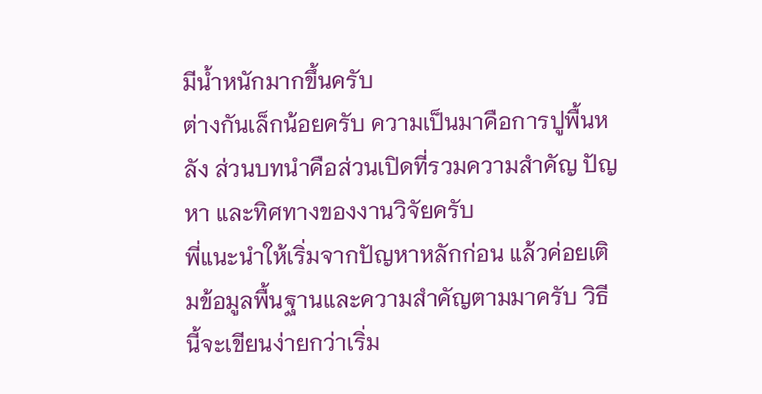มีน้ำหนักมากขึ้นครับ
ต่างกันเล็กน้อยครับ ความเป็นมาคือการปูพื้นหลัง ส่วนบทนำคือส่วนเปิดที่รวมความสำคัญ ปัญหา และทิศทางของงานวิจัยครับ
พี่แนะนำให้เริ่มจากปัญหาหลักก่อน แล้วค่อยเติมข้อมูลพื้นฐานและความสำคัญตามมาครับ วิธีนี้จะเขียนง่ายกว่าเริ่ม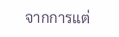จากการแต่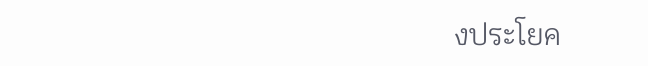งประโยค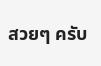สวยๆ ครับ